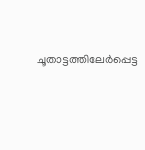ചൂതാട്ടത്തിലേര്‍പ്പെട്ട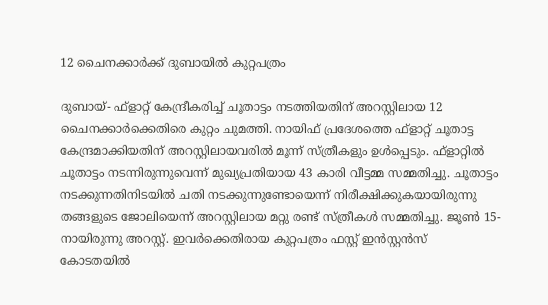12 ചൈനക്കാര്‍ക്ക് ദുബായില്‍ കുറ്റപത്രം

ദുബായ്- ഫ്‌ളാറ്റ് കേന്ദ്രീകരിച്ച് ചൂതാട്ടം നടത്തിയതിന് അറസ്റ്റിലായ 12 ചൈനക്കാര്‍ക്കെതിരെ കുറ്റം ചുമത്തി. നായിഫ് പ്രദേശത്തെ ഫ്‌ളാറ്റ് ചൂതാട്ട കേന്ദ്രമാക്കിയതിന് അറസ്റ്റിലായവരില്‍ മൂന്ന് സ്ത്രീകളും ഉള്‍പ്പെടും. ഫ്‌ളാറ്റില്‍ ചൂതാട്ടം നടന്നിരുന്നുവെന്ന് മുഖ്യപ്രതിയായ 43 കാരി വീട്ടമ്മ സമ്മതിച്ചു. ചൂതാട്ടം നടക്കുന്നതിനിടയില്‍ ചതി നടക്കുന്നുണ്ടോയെന്ന് നിരീക്ഷിക്കുകയായിരുന്നു തങ്ങളുടെ ജോലിയെന്ന് അറസ്റ്റിലായ മറ്റു രണ്ട് സ്ത്രീകള്‍ സമ്മതിച്ചു. ജൂണ്‍ 15-നായിരുന്നു അറസ്റ്റ്. ഇവര്‍ക്കെതിരായ കുറ്റപത്രം ഫസ്റ്റ് ഇന്‍സ്റ്റന്‍സ് കോടതയില്‍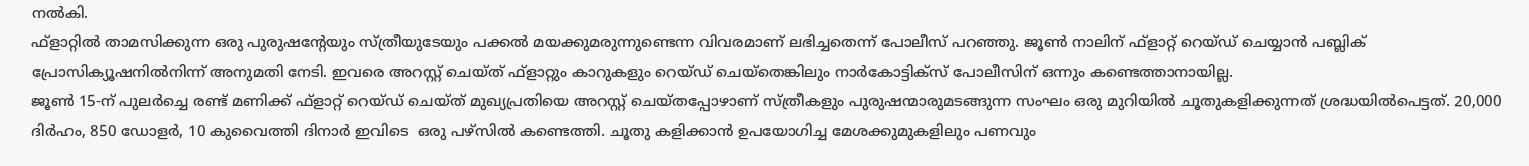നല്‍കി.
ഫ്‌ളാറ്റില്‍ താമസിക്കുന്ന ഒരു പുരുഷന്റേയും സ്ത്രീയുടേയും പക്കല്‍ മയക്കുമരുന്നുണ്ടെന്ന വിവരമാണ് ലഭിച്ചതെന്ന് പോലീസ് പറഞ്ഞു. ജൂണ്‍ നാലിന് ഫ്‌ളാറ്റ് റെയ്ഡ് ചെയ്യാന്‍ പബ്ലിക് പ്രോസിക്യൂഷനില്‍നിന്ന് അനുമതി നേടി. ഇവരെ അറസ്റ്റ് ചെയ്ത് ഫ്‌ളാറ്റും കാറുകളും റെയ്ഡ് ചെയ്‌തെങ്കിലും നാര്‍കോട്ടിക്‌സ് പോലീസിന് ഒന്നും കണ്ടെത്താനായില്ല.
ജൂണ്‍ 15-ന് പുലര്‍ച്ചെ രണ്ട് മണിക്ക് ഫ്‌ളാറ്റ് റെയ്ഡ് ചെയ്ത് മുഖ്യപ്രതിയെ അറസ്റ്റ് ചെയ്തപ്പോഴാണ് സ്ത്രീകളും പുരുഷന്മാരുമടങ്ങുന്ന സംഘം ഒരു മുറിയില്‍ ചൂതുകളിക്കുന്നത് ശ്രദ്ധയില്‍പെട്ടത്. 20,000 ദിര്‍ഹം, 850 ഡോളര്‍, 10 കുവൈത്തി ദിനാര്‍ ഇവിടെ  ഒരു പഴ്‌സില്‍ കണ്ടെത്തി. ചൂതു കളിക്കാന്‍ ഉപയോഗിച്ച മേശക്കുമുകളിലും പണവും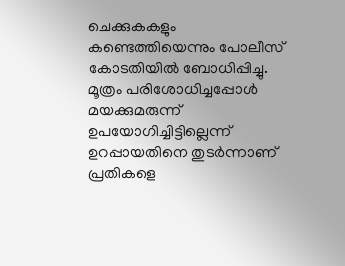ചെക്കുകകളും കണ്ടെത്തിയെന്നും പോലീസ് കോടതിയില്‍ ബോധിപ്പിച്ചു.
മൂത്രം പരിശോധിച്ചപ്പോള്‍ മയക്കുമരുന്ന് ഉപയോഗിച്ചിട്ടില്ലെന്ന് ഉറപ്പായതിനെ തുടര്‍ന്നാണ് പ്രതികളെ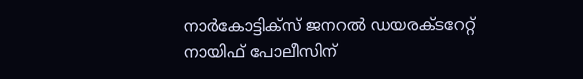നാര്‍കോട്ടിക്‌സ് ജനറല്‍ ഡയരക്ടറേറ്റ് നായിഫ് പോലീസിന്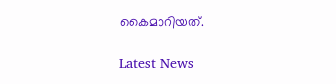കൈമാറിയത്.

Latest News